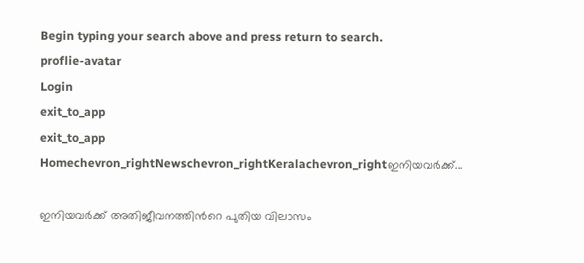Begin typing your search above and press return to search.
proflie-avatar
Login
exit_to_app
exit_to_app
Homechevron_rightNewschevron_rightKeralachevron_rightഇനിയവർക്ക്...

ഇനിയവർക്ക് അതിജീവനത്തിന്‍റെ പുതിയ വിലാസം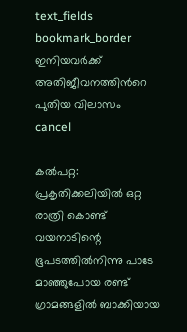text_fields
bookmark_border
ഇനിയവർക്ക് അതിജീവനത്തിന്‍റെ പുതിയ വിലാസം
cancel

കൽപറ്റ: പ്രകൃതിക്കലിയിൽ ഒറ്റ രാത്രി കൊണ്ട് വയനാടിന്റെ ഭൂപടത്തില്‍നിന്നു പാടേ മാഞ്ഞുപോയ രണ്ട് ഗ്രാമങ്ങളില്‍ ബാക്കിയായ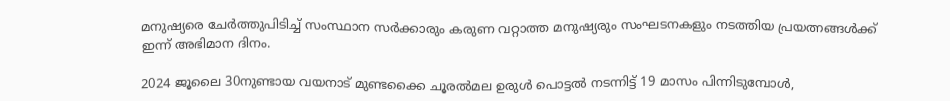മനുഷ്യരെ ചേർത്തുപിടിച്ച് സംസ്ഥാന സർക്കാരും കരുണ വറ്റാത്ത മനുഷ്യരും സംഘടനകളും നടത്തിയ പ്രയത്നങ്ങൾക്ക് ഇന്ന് അഭിമാന ദിനം.

2024 ജൂലൈ 30നുണ്ടായ വയനാട് മുണ്ടക്കൈ ചൂരൽമല ഉരുൾ പൊട്ടൽ നടന്നിട്ട് 19 മാസം പിന്നിടുമ്പോള്‍,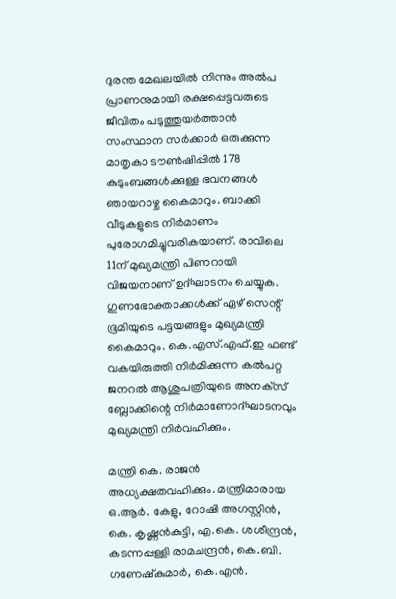ദുരന്ത മേഖലയില്‍ നിന്നും അല്‍പ പ്രാണനുമായി രക്ഷപ്പെട്ടവരുടെ ജീവിതം പടുത്തുയര്‍ത്താന്‍ സംസ്ഥാന സര്‍ക്കാര്‍ ഒരുക്കുന്ന മാതൃകാ ടൗണ്‍ഷിപ്പില്‍ 178 കുടുംബങ്ങള്‍ക്കുള്ള ഭവനങ്ങൾ ഞായറാഴ്ച കൈമാറും. ബാക്കി വീടുകളുടെ നിർമാണം പുരോഗമിച്ചുവരികയാണ്. രാവിലെ 11ന് മുഖ്യമന്ത്രി പിണറായി വിജയനാണ് ഉദ്ഘാടനം ചെയ്യുക. ഗുണഭോക്താക്കള്‍ക്ക് ഏഴ് സെന്റ് ഭൂമിയുടെ പട്ടയങ്ങളും മുഖ്യമന്ത്രി കൈമാറും. കെ.എസ്.എഫ്.ഇ ഫണ്ട് വകയിരുത്തി നിർമിക്കുന്ന കല്‍പറ്റ ജനറല്‍ ആശുപത്രിയുടെ അനക്‌സ് ബ്ലോക്കിന്റെ നിർമാണോദ്ഘാടനവും മുഖ്യമന്ത്രി നിര്‍വഹിക്കും.

മന്ത്രി കെ. രാജന്‍ അധ്യക്ഷതവഹിക്കും. മന്ത്രിമാരായ ഒ.ആര്‍. കേളു, റോഷി അഗസ്റ്റിന്‍, കെ. കൃഷ്ണന്‍കുട്ടി, എ.കെ. ശശീന്ദ്രന്‍, കടന്നപ്പള്ളി രാമചന്ദ്രന്‍, കെ.ബി. ഗണേഷ്‌കുമാര്‍, കെ.എന്‍.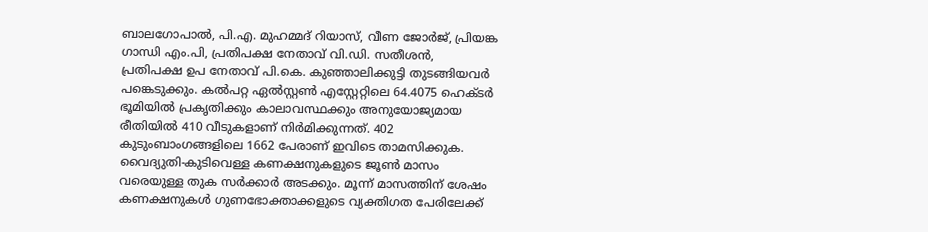ബാലഗോപാല്‍, പി.എ. മുഹമ്മദ് റിയാസ്, വീണ ജോര്‍ജ്, പ്രിയങ്ക ഗാന്ധി എം.പി, പ്രതിപക്ഷ നേതാവ് വി.ഡി. സതീശന്‍, പ്രതിപക്ഷ ഉപ നേതാവ് പി.കെ. കുഞ്ഞാലിക്കുട്ടി തുടങ്ങിയവർ പങ്കെടുക്കും. കല്‍പറ്റ ഏല്‍സ്റ്റണ്‍ എസ്റ്റേറ്റിലെ 64.4075 ഹെക്ടര്‍ ഭൂമിയില്‍ പ്രകൃതിക്കും കാലാവസ്ഥക്കും അനുയോജ്യമായ രീതിയില്‍ 410 വീടുകളാണ് നിർമിക്കുന്നത്. 402 കുടുംബാംഗങ്ങളിലെ 1662 പേരാണ് ഇവിടെ താമസിക്കുക. വൈദ്യുതി-കുടിവെള്ള കണക്ഷനുകളുടെ ജൂണ്‍ മാസം വരെയുള്ള തുക സര്‍ക്കാര്‍ അടക്കും. മൂന്ന് മാസത്തിന് ശേഷം കണക്ഷനുകള്‍ ഗുണഭോക്താക്കളുടെ വ്യക്തിഗത പേരിലേക്ക്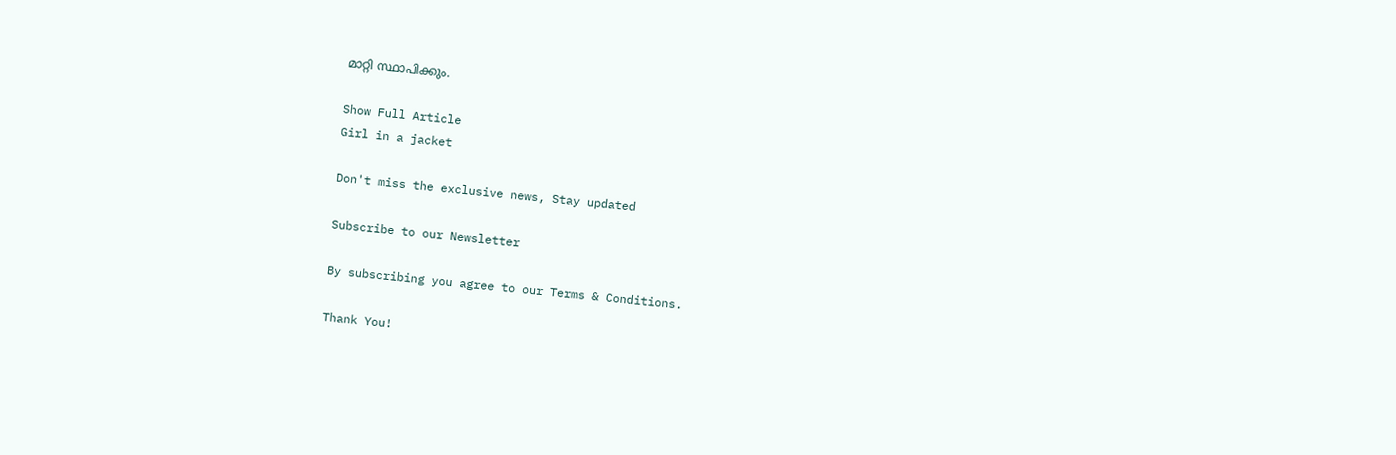മാറ്റി സ്ഥാപിക്കും.

Show Full Article
Girl in a jacket

Don't miss the exclusive news, Stay updated

Subscribe to our Newsletter

By subscribing you agree to our Terms & Conditions.

Thank You!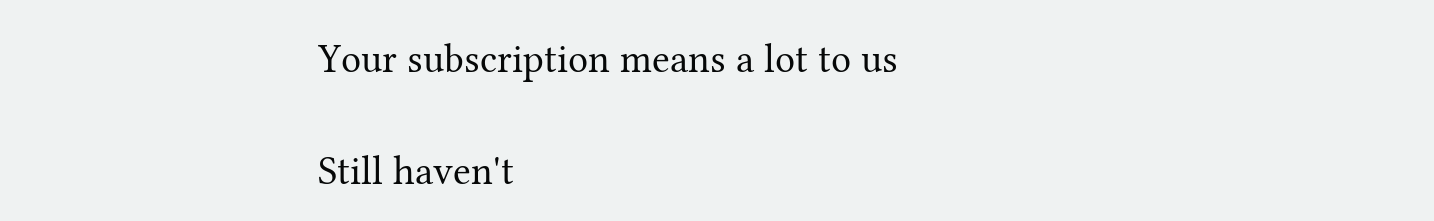Your subscription means a lot to us

Still haven't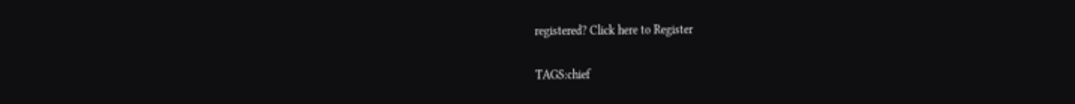registered? Click here to Register

TAGS:chief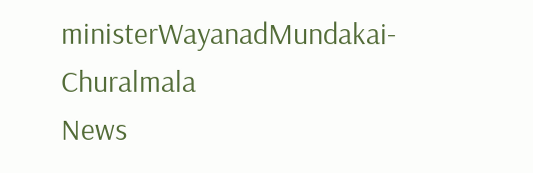ministerWayanadMundakai-Churalmala
News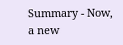Summary - Now, a new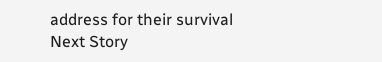address for their survival
Next Story